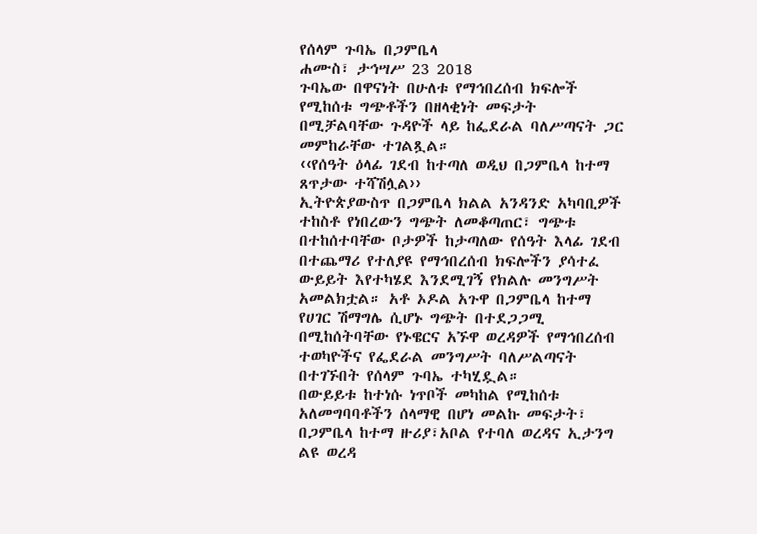የሰላም ጉባኤ በጋምቤላ
ሐሙስ፣ ታኅሣሥ 23 2018
ጉባኤው በዋናነት በሁለቱ የማኅበረሰብ ክፍሎች የሚከሰቱ ግጭቶችን በዘላቂነት መፍታት በሚቻልባቸው ጉዳዮች ላይ ከፌደራል ባለሥጣናት ጋር መምከራቸው ተገልጿል።
‹‹የሰዓት ዕላፊ ገደብ ከተጣለ ወዲህ በጋምቤላ ከተማ ጸጥታው ተሻሽሏል››
ኢትዮጵያውስጥ በጋምቤላ ክልል አንዳንድ አካባቢዎች ተከስቶ የነበረውን ግጭት ለመቆጣጠር፣ ግጭቱ በተከሰተባቸው ቦታዎች ከታጣለው የሰዓት እላፊ ገደብ በተጨማሪ የተለያዩ የማኅበረሰብ ክፍሎችን ያሳተፈ ውይይት እየተካሄደ እንደሚገኝ የክልሉ መንግሥት አመልክቷል። አቶ ኦዶል አጉዋ በጋምቤላ ከተማ የሀገር ሽማግሌ ሲሆኑ ግጭት በተደጋጋሚ በሚከሰትባቸው የኑዌርና አኙዋ ወረዳዎች የማኅበረሰብ ተወካዮችና የፌደራል መንግሥት ባለሥልጣናት በተገኙበት የሰላም ጉባኤ ተካሂዷል።
በውይይቱ ከተነሱ ነጥቦች መካከል የሚከሰቱ አለመግባባቶችን ሰላማዊ በሆነ መልኩ መፍታት፣ በጋምቤላ ከተማ ዙሪያ፣አቦል የተባለ ወረዳና ኢታንግ ልዩ ወረዳ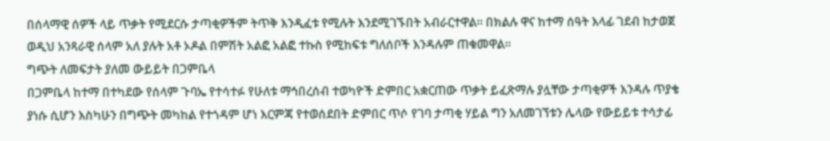በሰላማዊ ሰዎች ላይ ጥቃት የሚደርሱ ታጣቂዎችም ትጥቅ እንዲፈቱ የሚሉት እንደሚገኙበት አብራርተዋል። በክልሉ ዋና ከተማ ሰዓት እላፊ ገደብ ከታወጀ ወዲህ አንጻራዊ ሰላም አለ ያሉት አቶ ኦዶል በምሽት አልፎ አልፎ ተኩስ የሚከፍቱ ግለሰቦች እንዳሉም ጠቁመዋል።
ግጭት ለመፍታት ያለመ ውይይት በጋምቤላ
በጋምቤላ ከተማ በተካደው የሰላም ጉባኤ የተሳተፉ የሁለቱ ማኅበረሰብ ተወካዮች ድምበር አቋርጠው ጥቃት ይፈጽማሉ ያሏቸው ታጣቂዎች እንዳሉ ጥያቄ ያነሱ ሲሆን እስካሁን በግጭት መካከል የተጎዳም ሆነ እርምጃ የተወሰደበት ድምበር ጥሶ የገባ ታጣቂ ሃይል ግን አለመገኘቱን ሌላው የውይይቱ ተሳታፊ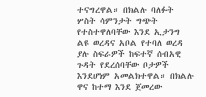ተናግረዋል። በክልሉ ባለፉት ሦስት ሳምንታት ግጭት የተስተዋለባቸው እንደ ኢታንግ ልዩ ወረዳና አቦል የተባለ ወረዳ ያሉ ስፍራዎች ከፍተኛ ሰብአዊ ጉዳት የደረሰባቸው ቦታዎች እንደሆነም አመልክተዋል። በክልሉ ዋና ከተማ እንደ ጀመረው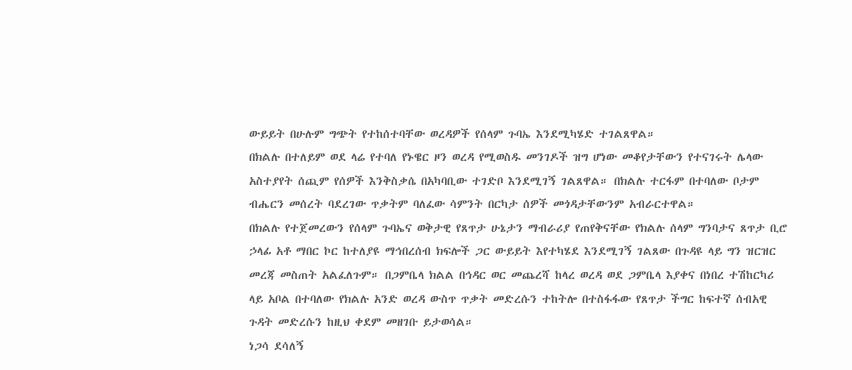ውይይት በሁሉም ግጭት የተከሰተባቸው ወረዳዎች የሰላም ጉባኤ እንደሚካሄድ ተገልጸዋል።
በክልሉ በተለይም ወደ ላሬ የተባለ የኑዌር ዞን ወረዳ የሚወስዱ መንገዶች ዝግ ሆነው መቆየታቸውን የተናገሩት ሌላው አስተያየት ሰጪም የሰዎች እንቅስቃሴ በአካባቢው ተገድቦ እንደሚገኝ ገልጸዋል። በክልሉ ተርፋም በተባለው ቦታም ብሔርን መሰረት ባደረገው ጥቃትም ባለፈው ሳምንት በርካታ ሰዎች መጎዳታቸውንም አብራርተዋል።
በክልሉ የተጀመረውን የሰላም ጉባኤና ወቅታዊ የጸጥታ ሁኔታን ማብራሪያ የጠየቅናቸው የክልሉ ሰላም ግንባታና ጸጥታ ቢሮ ኃላፊ አቶ ማበር ኮር ከተለያዩ ማኅበረሰብ ክፍሎች ጋር ውይይት እየተካሄደ እንደሚገኝ ገልጸው በጉዳዩ ላይ ግን ዝርዝር መረጃ መስጠት አልፈለጉም። በጋምቤላ ክልል በኅዳር ወር መጨረሻ ከላረ ወረዳ ወደ ጋምቤላ እያቀና በነበረ ተሽከርካሪ ላይ አቦል በተባለው የክልሉ አንድ ወረዳ ውስጥ ጥቃት መድረሱን ተከትሎ በተስፋፋው የጸጥታ ችግር ከፍተኛ ሰብአዊ ጉዳት መድረሱን ከዚህ ቀደም መዘገቡ ይታወሳል።
ነጋሳ ደሳለኝ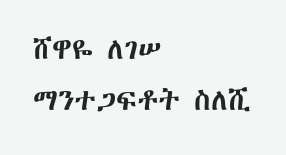ሸዋዬ ለገሠ
ማንተጋፍቶት ስለሺ